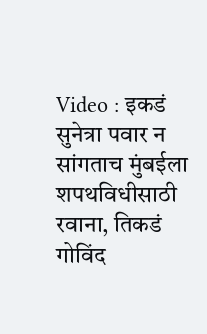Video : इकडं सुनेत्रा पवार न सांगताच मुंबईला शपथविधीसाठी रवाना, तिकडं गोविंद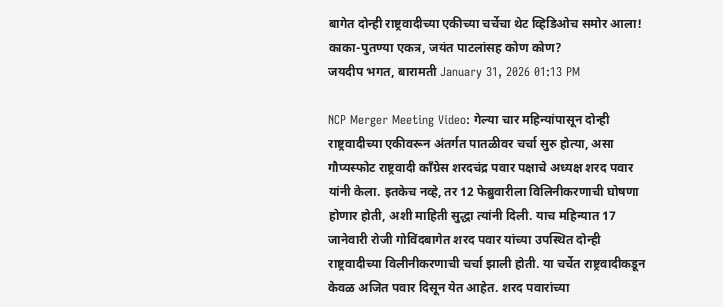बागेत दोन्ही राष्ट्रवादीच्या एकीच्या चर्चेचा थेट व्हिडिओच समोर आला! काका-पुतण्या एकत्र, जयंत पाटलांसह कोण कोण?
जयदीप भगत, बारामती January 31, 2026 01:13 PM

NCP Merger Meeting Video: गेल्या चार महिन्यांपासून दोन्ही राष्ट्रवादीच्या एकीवरून अंतर्गत पातळीवर चर्चा सुरु होत्या, असा गौप्यस्फोट राष्ट्रवादी काँग्रेस शरदचंद्र पवार पक्षाचे अध्यक्ष शरद पवार यांनी केला. इतकेच नव्हे, तर 12 फेब्रुवारीला विलिनीकरणाची घोषणा होणार होती, अशी माहिती सुद्धा त्यांनी दिली. याच महिन्यात 17 जानेवारी रोजी गोविंदबागेत शरद पवार यांच्या उपस्थित दोन्ही राष्ट्रवादीच्या विलीनीकरणाची चर्चा झाली होती. या चर्चेत राष्ट्रवादीकडून केवळ अजित पवार दिसून येत आहेत. शरद पवारांच्या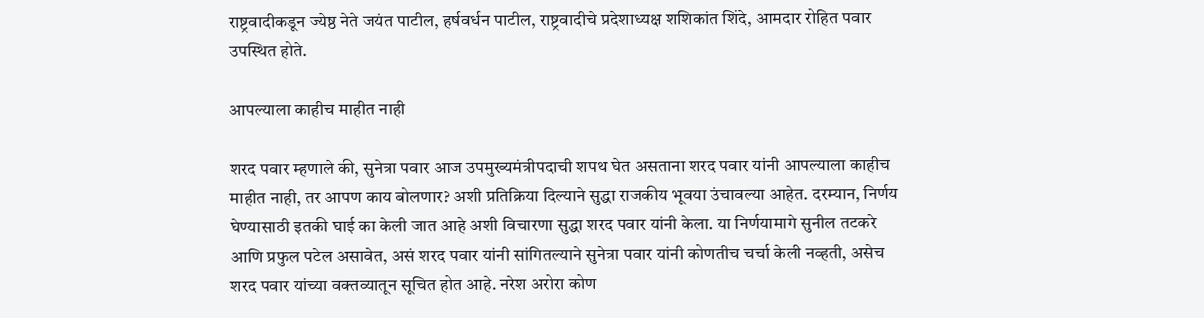राष्ट्रवादीकडून ज्येष्ठ नेते जयंत पाटील, हर्षवर्धन पाटील, राष्ट्रवादीचे प्रदेशाध्यक्ष शशिकांत शिंदे, आमदार रोहित पवार उपस्थित होते.

आपल्याला काहीच माहीत नाही

शरद पवार म्हणाले की, सुनेत्रा पवार आज उपमुख्यमंत्रीपदाची शपथ घेत असताना शरद पवार यांनी आपल्याला काहीच माहीत नाही, तर आपण काय बोलणार? अशी प्रतिक्रिया दिल्याने सुद्धा राजकीय भूवया उंचावल्या आहेत. दरम्यान, निर्णय घेण्यासाठी इतकी घाई का केली जात आहे अशी विचारणा सुद्धा शरद पवार यांनी केला. या निर्णयामागे सुनील तटकरे आणि प्रफुल पटेल असावेत, असं शरद पवार यांनी सांगितल्याने सुनेत्रा पवार यांनी कोणतीच चर्चा केली नव्हती, असेच शरद पवार यांच्या वक्तव्यातून सूचित होत आहे. नरेश अरोरा कोण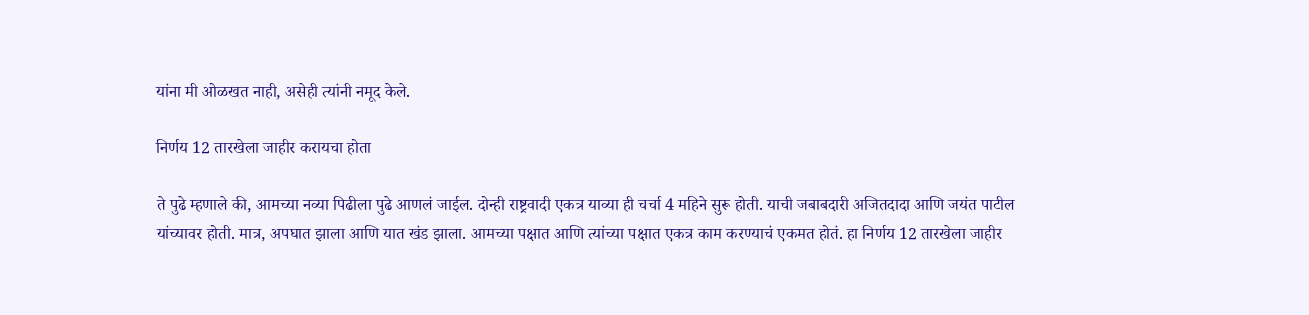यांना मी ओळखत नाही, असेही त्यांनी नमूद केले.

निर्णय 12 तारखेला जाहीर करायचा होता

ते पुढे म्हणाले की, आमच्या नव्या पिढीला पुढे आणलं जाईल. दोन्ही राष्ट्रवादी एकत्र याव्या ही चर्चा 4 महिने सुरू होती. याची जबाबदारी अजितदादा आणि जयंत पाटील यांच्यावर होती. मात्र, अपघात झाला आणि यात खंड झाला. आमच्या पक्षात आणि त्यांच्या पक्षात एकत्र काम करण्याचं एकमत होतं. हा निर्णय 12 तारखेला जाहीर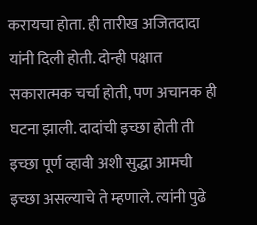करायचा होता. ही तारीख अजितदादा यांनी दिली होती. दोन्ही पक्षात सकारात्मक चर्चा होती, पण अचानक ही घटना झाली. दादांची इच्छा होती ती इच्छा पूर्ण व्हावी अशी सुद्धा आमची इच्छा असल्याचे ते म्हणाले. त्यांनी पुढे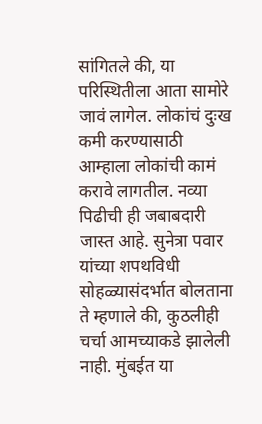सांगितले की, या परिस्थितीला आता सामोरे जावं लागेल. लोकांचं दुःख कमी करण्यासाठी आम्हाला लोकांची कामं करावे लागतील. नव्या पिढीची ही जबाबदारी जास्त आहे. सुनेत्रा पवार यांच्या शपथविधी सोहळ्यासंदर्भात बोलताना ते म्हणाले की, कुठलीही चर्चा आमच्याकडे झालेली नाही. मुंबईत या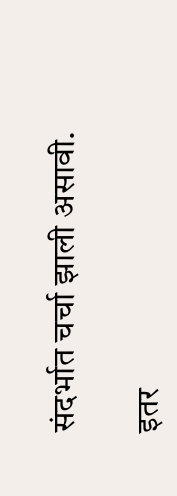संदर्भात चर्चा झाली असावी.

इतर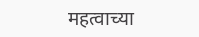महत्वाच्या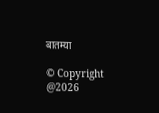बातम्या

© Copyright @2026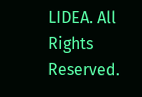LIDEA. All Rights Reserved.